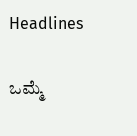Headlines

ಒಮ್ಮೆ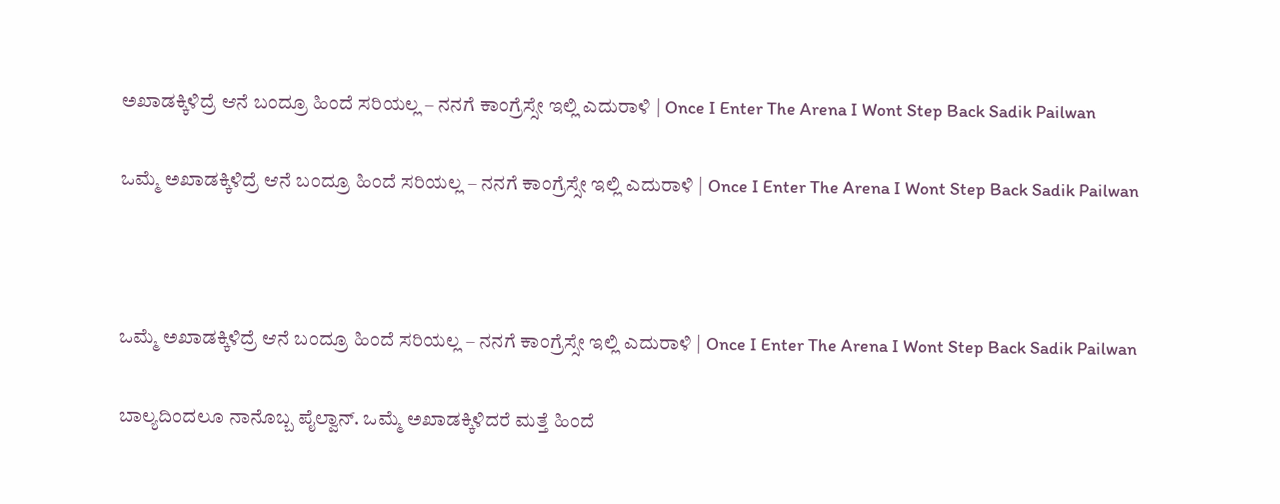ಅಖಾಡಕ್ಕಿಳಿದ್ರೆ ಆನೆ ಬಂದ್ರೂ ಹಿಂದೆ ಸರಿಯಲ್ಲ – ನನಗೆ ಕಾಂಗ್ರೆಸ್ಸೇ ಇಲ್ಲಿ ಎದುರಾಳಿ | Once I Enter The Arena I Wont Step Back Sadik Pailwan

ಒಮ್ಮೆ ಅಖಾಡಕ್ಕಿಳಿದ್ರೆ ಆನೆ ಬಂದ್ರೂ ಹಿಂದೆ ಸರಿಯಲ್ಲ – ನನಗೆ ಕಾಂಗ್ರೆಸ್ಸೇ ಇಲ್ಲಿ ಎದುರಾಳಿ | Once I Enter The Arena I Wont Step Back Sadik Pailwan



ಒಮ್ಮೆ ಅಖಾಡಕ್ಕಿಳಿದ್ರೆ ಆನೆ ಬಂದ್ರೂ ಹಿಂದೆ ಸರಿಯಲ್ಲ – ನನಗೆ ಕಾಂಗ್ರೆಸ್ಸೇ ಇಲ್ಲಿ ಎದುರಾಳಿ | Once I Enter The Arena I Wont Step Back Sadik Pailwan

ಬಾಲ್ಯದಿಂದಲೂ ನಾನೊಬ್ಬ ಪೈಲ್ವಾನ್. ಒಮ್ಮೆ ಅಖಾಡಕ್ಕಿಳಿದರೆ ಮತ್ತೆ ಹಿಂದೆ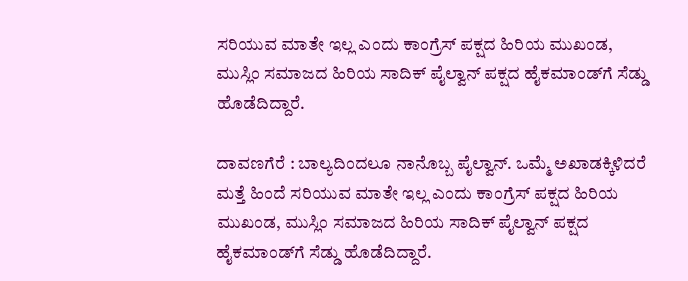ಸರಿಯುವ ಮಾತೇ ಇಲ್ಲ ಎಂದು ಕಾಂಗ್ರೆಸ್ ಪಕ್ಷದ ಹಿರಿಯ ಮುಖಂಡ, ಮುಸ್ಲಿಂ ಸಮಾಜದ ಹಿರಿಯ ಸಾದಿಕ್ ಪೈಲ್ವಾನ್ ಪಕ್ಷದ ಹೈಕಮಾಂಡ್‌ಗೆ ಸೆಡ್ಡು ಹೊಡೆದಿದ್ದಾರೆ.

ದಾವಣಗೆರೆ : ಬಾಲ್ಯದಿಂದಲೂ ನಾನೊಬ್ಬ ಪೈಲ್ವಾನ್. ಒಮ್ಮೆ ಅಖಾಡಕ್ಕಿಳಿದರೆ ಮತ್ತೆ ಹಿಂದೆ ಸರಿಯುವ ಮಾತೇ ಇಲ್ಲ ಎಂದು ಕಾಂಗ್ರೆಸ್ ಪಕ್ಷದ ಹಿರಿಯ ಮುಖಂಡ, ಮುಸ್ಲಿಂ ಸಮಾಜದ ಹಿರಿಯ ಸಾದಿಕ್ ಪೈಲ್ವಾನ್ ಪಕ್ಷದ ಹೈಕಮಾಂಡ್‌ಗೆ ಸೆಡ್ಡು ಹೊಡೆದಿದ್ದಾರೆ.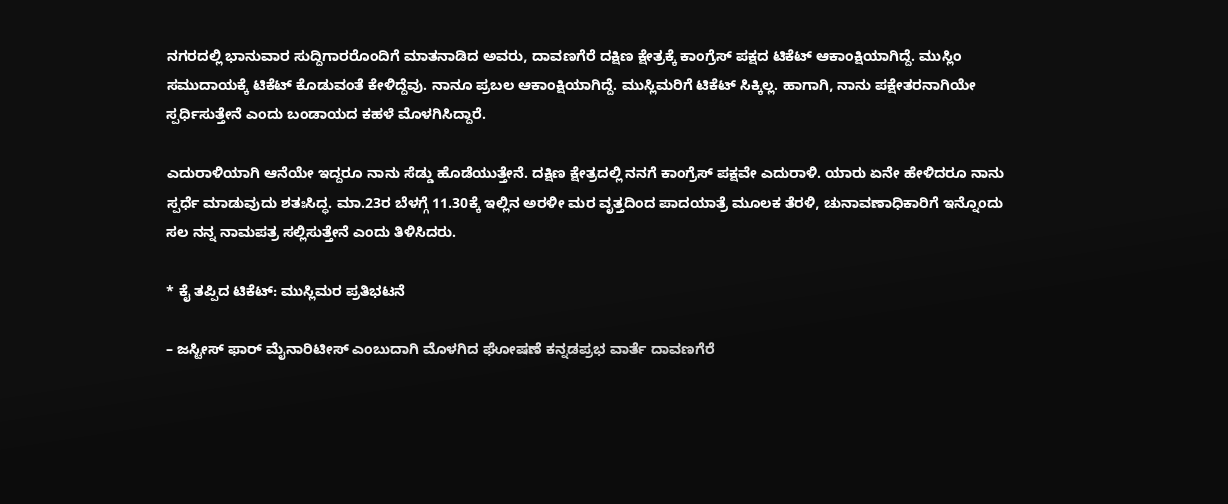ನಗರದಲ್ಲಿ ಭಾನುವಾರ ಸುದ್ದಿಗಾರರೊಂದಿಗೆ ಮಾತನಾಡಿದ ಅವರು, ದಾವಣಗೆರೆ ದಕ್ಷಿಣ ಕ್ಷೇತ್ರಕ್ಕೆ ಕಾಂಗ್ರೆಸ್ ಪಕ್ಷದ ಟಿಕೆಟ್ ಆಕಾಂಕ್ಷಿಯಾಗಿದ್ದೆ. ಮುಸ್ಲಿಂ ಸಮುದಾಯಕ್ಕೆ ಟಿಕೆಟ್ ಕೊಡುವಂತೆ ಕೇಳಿದ್ದೆವು. ನಾನೂ ಪ್ರಬಲ ಆಕಾಂಕ್ಷಿಯಾಗಿದ್ದೆ. ಮುಸ್ಲಿಮರಿಗೆ ಟಿಕೆಟ್ ಸಿಕ್ಕಿಲ್ಲ. ಹಾಗಾಗಿ, ನಾನು ಪಕ್ಷೇತರನಾಗಿಯೇ ಸ್ಪರ್ಧಿಸುತ್ತೇನೆ ಎಂದು ಬಂಡಾಯದ ಕಹಳೆ ಮೊಳಗಿಸಿದ್ದಾರೆ.

ಎದುರಾಳಿಯಾಗಿ ಆನೆಯೇ ಇದ್ದರೂ ನಾನು ಸೆಡ್ಡು ಹೊಡೆಯುತ್ತೇನೆ. ದಕ್ಷಿಣ ಕ್ಷೇತ್ರದಲ್ಲಿ ನನಗೆ ಕಾಂಗ್ರೆಸ್ ಪಕ್ಷವೇ ಎದುರಾಳಿ. ಯಾರು ಏನೇ ಹೇಳಿದರೂ ನಾನು ಸ್ಪರ್ಧೆ ಮಾಡುವುದು ಶತಃಸಿದ್ಧ. ಮಾ.23ರ ಬೆಳಗ್ಗೆ 11.30ಕ್ಕೆ ಇಲ್ಲಿನ ಅರಳೀ ಮರ ವೃತ್ತದಿಂದ ಪಾದಯಾತ್ರೆ ಮೂಲಕ ತೆರಳಿ, ಚುನಾವಣಾಧಿಕಾರಿಗೆ ಇನ್ನೊಂದು ಸಲ ನನ್ನ ನಾಮಪತ್ರ ಸಲ್ಲಿಸುತ್ತೇನೆ ಎಂದು ತಿಳಿಸಿದರು.

* ಕೈ ತಪ್ಪಿದ ಟಿಕೆಟ್: ಮುಸ್ಲಿಮರ ಪ್ರತಿಭಟನೆ

– ಜಸ್ಟೀಸ್ ಫಾರ್ ಮೈನಾರಿಟೀಸ್ ಎಂಬುದಾಗಿ ಮೊಳಗಿದ ಘೋಷಣೆ ಕನ್ನಡಪ್ರಭ ವಾರ್ತೆ ದಾವಣಗೆರೆ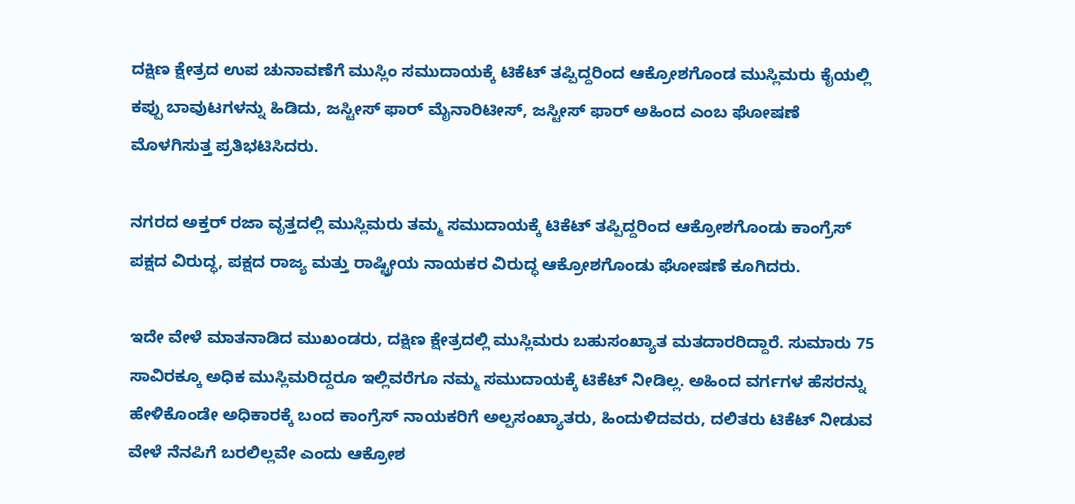ದಕ್ಷಿಣ ಕ್ಷೇತ್ರದ ಉಪ ಚುನಾವಣೆಗೆ ಮುಸ್ಲಿಂ ಸಮುದಾಯಕ್ಕೆ ಟಿಕೆಟ್ ತಪ್ಪಿದ್ದರಿಂದ ಆಕ್ರೋಶಗೊಂಡ ಮುಸ್ಲಿಮರು ಕೈಯಲ್ಲಿ ಕಪ್ಪು ಬಾವುಟಗಳನ್ನು ಹಿಡಿದು, ಜಸ್ಟೀಸ್ ಫಾರ್ ಮೈನಾರಿಟೀಸ್, ಜಸ್ಟೀಸ್ ಫಾರ್ ಅಹಿಂದ ಎಂಬ ಘೋಷಣೆ ಮೊಳಗಿಸುತ್ತ ಪ್ರತಿಭಟಿಸಿದರು.

ನಗರದ ಅಕ್ತರ್ ರಜಾ ವೃತ್ತದಲ್ಲಿ ಮುಸ್ಲಿಮರು ತಮ್ಮ ಸಮುದಾಯಕ್ಕೆ ಟಿಕೆಟ್ ತಪ್ಪಿದ್ದರಿಂದ ಆಕ್ರೋಶಗೊಂಡು ಕಾಂಗ್ರೆಸ್ ಪಕ್ಷದ ವಿರುದ್ಧ, ಪಕ್ಷದ ರಾಜ್ಯ ಮತ್ತು ರಾಷ್ಟ್ರೀಯ ನಾಯಕರ ವಿರುದ್ಧ ಆಕ್ರೋಶಗೊಂಡು ಘೋಷಣೆ ಕೂಗಿದರು.

ಇದೇ ವೇಳೆ ಮಾತನಾಡಿದ ಮುಖಂಡರು, ದಕ್ಷಿಣ ಕ್ಷೇತ್ರದಲ್ಲಿ ಮುಸ್ಲಿಮರು ಬಹುಸಂಖ್ಯಾತ ಮತದಾರರಿದ್ದಾರೆ. ಸುಮಾರು 75 ಸಾವಿರಕ್ಕೂ ಅಧಿಕ ಮುಸ್ಲಿಮರಿದ್ದರೂ ಇಲ್ಲಿವರೆಗೂ ನಮ್ಮ ಸಮುದಾಯಕ್ಕೆ ಟಿಕೆಟ್ ನೀಡಿಲ್ಲ. ಅಹಿಂದ ವರ್ಗಗಳ ಹೆಸರನ್ನು ಹೇಳಿಕೊಂಡೇ ಅಧಿಕಾರಕ್ಕೆ ಬಂದ ಕಾಂಗ್ರೆಸ್ ನಾಯಕರಿಗೆ ಅಲ್ಪಸಂಖ್ಯಾತರು, ಹಿಂದುಳಿದವರು, ದಲಿತರು ಟಿಕೆಟ್ ನೀಡುವ ವೇಳೆ ನೆನಪಿಗೆ ಬರಲಿಲ್ಲವೇ ಎಂದು ಆಕ್ರೋಶ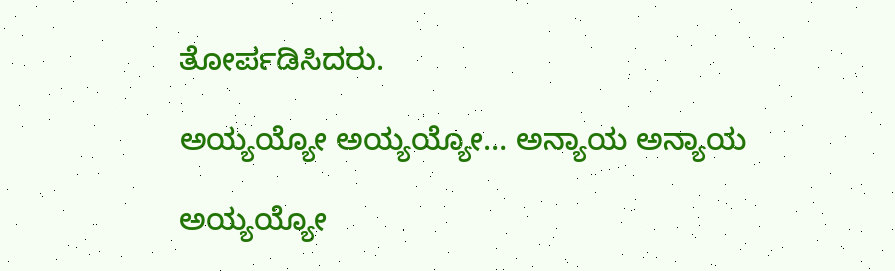ತೋರ್ಪಡಿಸಿದರು.

ಅಯ್ಯಯ್ಯೋ ಅಯ್ಯಯ್ಯೋ… ಅನ್ಯಾಯ ಅನ್ಯಾಯ

ಅಯ್ಯಯ್ಯೋ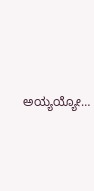ಅಯ್ಯಯ್ಯೋ…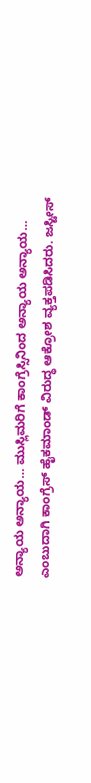ಅನ್ಯಾಯ ಅನ್ಯಾಯ… ಮುಸ್ಲಿಮರಿಗೆ ಕಾಂಗ್ರೆಸ್ಸಿನಿಂದ ಅನ್ಯಾಯ ಅನ್ಯಾಯ… ಎಂಬುದಾಗಿ ಕಾಂಗ್ರೆಸ್ ಹೈಕಮಾಂಡ್ ವಿರುದ್ಧ ಆಕ್ರೋಶ ವ್ಯಕ್ತಪಡಿಸಿದರು. ಜಸ್ಟೀಸ್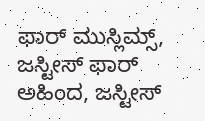ಫಾರ್ ಮುಸ್ಲಿಮ್ಸ್, ಜಸ್ಟೀಸ್ ಫಾರ್ ಅಹಿಂದ, ಜಸ್ಟೀಸ್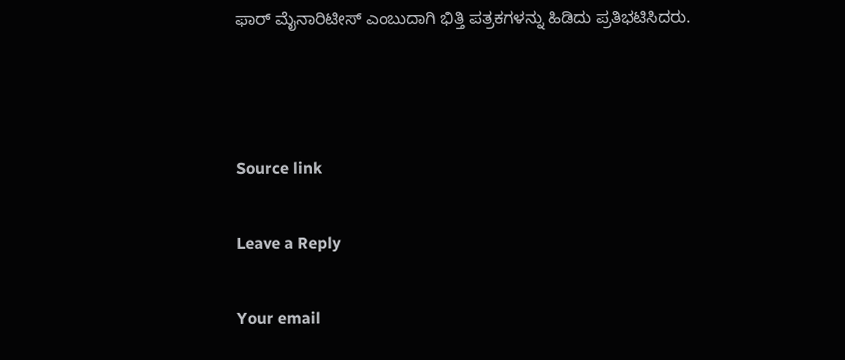ಫಾರ್ ಮೈನಾರಿಟೀಸ್ ಎಂಬುದಾಗಿ ಭಿತ್ತಿ ಪತ್ರಕಗಳನ್ನು ಹಿಡಿದು ಪ್ರತಿಭಟಿಸಿದರು.



Source link

Leave a Reply

Your email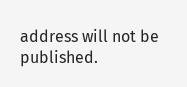address will not be published.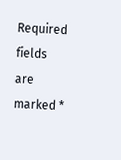Required fields are marked *